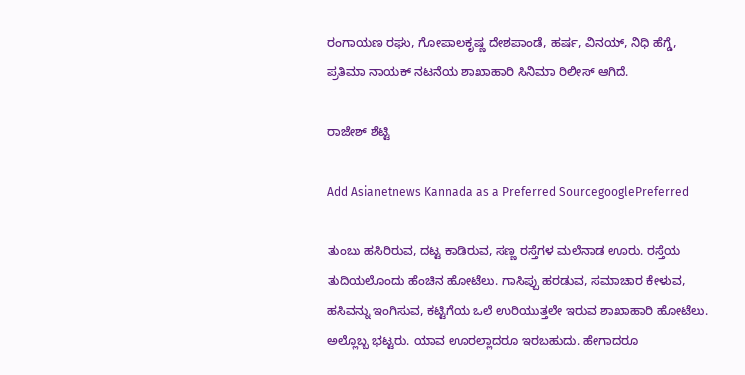ರಂಗಾಯಣ ರಘು, ಗೋಪಾಲಕೃಷ್ಣ ದೇಶಪಾಂಡೆ, ಹರ್ಷ, ವಿನಯ್, ನಿಧಿ ಹೆಗ್ಡೆ, ಪ್ರತಿಮಾ ನಾಯಕ್ ನಟನೆಯ ಶಾಖಾಹಾರಿ ಸಿನಿಮಾ ರಿಲೀಸ್ ಆಗಿದೆ.

ರಾಜೇಶ್‌ ಶೆಟ್ಟಿ

Add Asianetnews Kannada as a Preferred SourcegooglePreferred

ತುಂಬು ಹಸಿರಿರುವ, ದಟ್ಟ ಕಾಡಿರುವ, ಸಣ್ಣ ರಸ್ತೆಗಳ ಮಲೆನಾಡ ಊರು. ರಸ್ತೆಯ ತುದಿಯಲೊಂದು ಹೆಂಚಿನ ಹೋಟೆಲು. ಗಾಸಿಪ್ಪು ಹರಡುವ, ಸಮಾಚಾರ ಕೇಳುವ, ಹಸಿವನ್ನು ಇಂಗಿಸುವ, ಕಟ್ಟಿಗೆಯ ಒಲೆ ಉರಿಯುತ್ತಲೇ ಇರುವ ಶಾಖಾಹಾರಿ ಹೋಟೆಲು. ಅಲ್ಲೊಬ್ಬ ಭಟ್ಟರು. ಯಾವ ಊರಲ್ಲಾದರೂ ಇರಬಹುದು. ಹೇಗಾದರೂ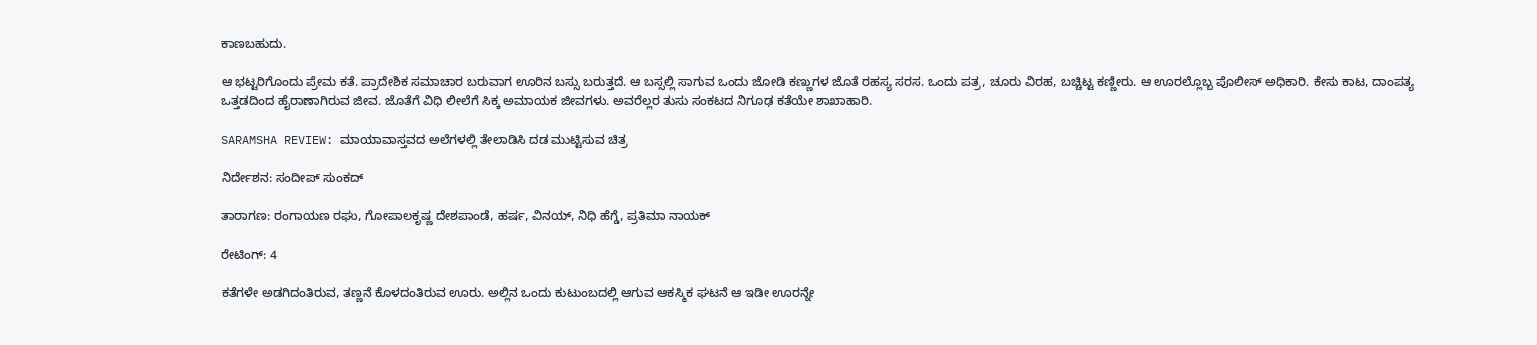ಕಾಣಬಹುದು.

ಆ ಭಟ್ಟರಿಗೊಂದು ಪ್ರೇಮ ಕತೆ. ಪ್ರಾದೇಶಿಕ ಸಮಾಚಾರ ಬರುವಾಗ ಊರಿನ ಬಸ್ಸು ಬರುತ್ತದೆ. ಆ ಬಸ್ಸಲ್ಲಿ ಸಾಗುವ ಒಂದು ಜೋಡಿ ಕಣ್ಣುಗಳ ಜೊತೆ ರಹಸ್ಯ ಸರಸ. ಒಂದು ಪತ್ರ, ಚೂರು ವಿರಹ, ಬಚ್ಚಿಟ್ಟ ಕಣ್ಣೀರು. ಆ ಊರಲ್ಲೊಬ್ಬ ಪೊಲೀಸ್ ಅಧಿಕಾರಿ. ಕೇಸು ಕಾಟ, ದಾಂಪತ್ಯ ಒತ್ತಡದಿಂದ ಹೈರಾಣಾಗಿರುವ ಜೀವ. ಜೊತೆಗೆ ವಿಧಿ ಲೀಲೆಗೆ ಸಿಕ್ಕ ಅಮಾಯಕ ಜೀವಗಳು. ಅವರೆಲ್ಲರ ತುಸು ಸಂಕಟದ ನಿಗೂಢ ಕತೆಯೇ ಶಾಖಾಹಾರಿ.

SARAMSHA REVIEW: ಮಾಯಾವಾಸ್ತವದ ಅಲೆಗಳಲ್ಲಿ ತೇಲಾಡಿಸಿ ದಡ ಮುಟ್ಟಿಸುವ ಚಿತ್ರ

ನಿರ್ದೇಶನ: ಸಂದೀಪ್ ಸುಂಕದ್

ತಾರಾಗಣ: ರಂಗಾಯಣ ರಘು, ಗೋಪಾಲಕೃಷ್ಣ ದೇಶಪಾಂಡೆ, ಹರ್ಷ, ವಿನಯ್, ನಿಧಿ ಹೆಗ್ಡೆ, ಪ್ರತಿಮಾ ನಾಯಕ್

ರೇಟಿಂಗ್‌: 4

ಕತೆಗಳೇ ಅಡಗಿದಂತಿರುವ, ತಣ್ಣನೆ ಕೊಳದಂತಿರುವ ಊರು. ಅಲ್ಲಿನ ಒಂದು ಕುಟುಂಬದಲ್ಲಿ ಆಗುವ ಆಕಸ್ಮಿಕ ಘಟನೆ ಆ ಇಡೀ ಊರನ್ನೇ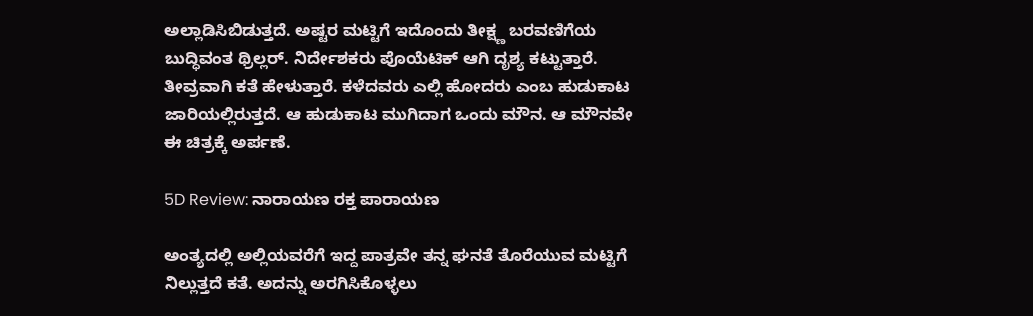ಅಲ್ಲಾಡಿಸಿಬಿಡುತ್ತದೆ. ಅಷ್ಟರ ಮಟ್ಟಿಗೆ ಇದೊಂದು ತೀಕ್ಷ್ಣ ಬರವಣಿಗೆಯ ಬುದ್ಧಿವಂತ ಥ್ರಿಲ್ಲರ್. ನಿರ್ದೇಶಕರು ಪೊಯೆಟಿಕ್ ಆಗಿ ದೃಶ್ಯ ಕಟ್ಟುತ್ತಾರೆ. ತೀವ್ರವಾಗಿ ಕತೆ ಹೇಳುತ್ತಾರೆ. ಕಳೆದವರು ಎಲ್ಲಿ ಹೋದರು ಎಂಬ ಹುಡುಕಾಟ ಜಾರಿಯಲ್ಲಿರುತ್ತದೆ. ಆ ಹುಡುಕಾಟ ಮುಗಿದಾಗ ಒಂದು ಮೌನ. ಆ ಮೌನವೇ ಈ ಚಿತ್ರಕ್ಕೆ ಅರ್ಪಣೆ.

5D Review: ನಾರಾಯಣ ರಕ್ತ ಪಾರಾಯಣ

ಅಂತ್ಯದಲ್ಲಿ ಅಲ್ಲಿಯವರೆಗೆ ಇದ್ದ ಪಾತ್ರವೇ ತನ್ನ ಘನತೆ ತೊರೆಯುವ ಮಟ್ಟಿಗೆ ನಿಲ್ಲುತ್ತದೆ ಕತೆ. ಅದನ್ನು ಅರಗಿಸಿಕೊಳ್ಳಲು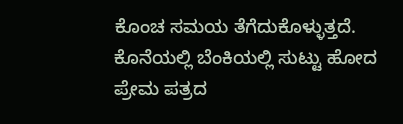ಕೊಂಚ ಸಮಯ ತೆಗೆದುಕೊಳ್ಳುತ್ತದೆ. ಕೊನೆಯಲ್ಲಿ ಬೆಂಕಿಯಲ್ಲಿ ಸುಟ್ಟು ಹೋದ ಪ್ರೇಮ ಪತ್ರದ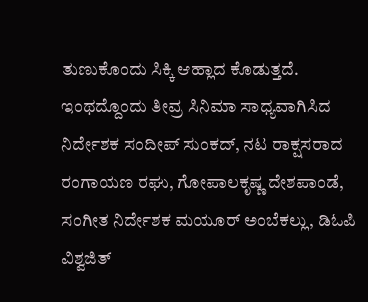ತುಣುಕೊಂದು ಸಿಕ್ಕಿ ಆಹ್ಲಾದ ಕೊಡುತ್ತದೆ. ಇಂಥದ್ದೊಂದು ತೀವ್ರ ಸಿನಿಮಾ ಸಾಧ್ಯವಾಗಿಸಿದ ನಿರ್ದೇಶಕ ಸಂದೀಪ್ ಸುಂಕದ್, ನಟ ರಾಕ್ಷಸರಾದ ರಂಗಾಯಣ ರಘು, ಗೋಪಾಲಕೃಷ್ಣ ದೇಶಪಾಂಡೆ, ಸಂಗೀತ ನಿರ್ದೇಶಕ ಮಯೂರ್‌ ಅಂಬೆಕಲ್ಲು, ಡಿಓಪಿ ವಿಶ್ವಜಿತ್‌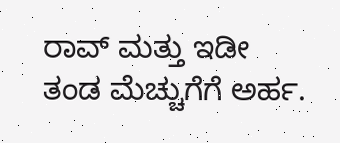ರಾವ್‌ ಮತ್ತು ಇಡೀ ತಂಡ ಮೆಚ್ಚುಗೆಗೆ ಅರ್ಹ.